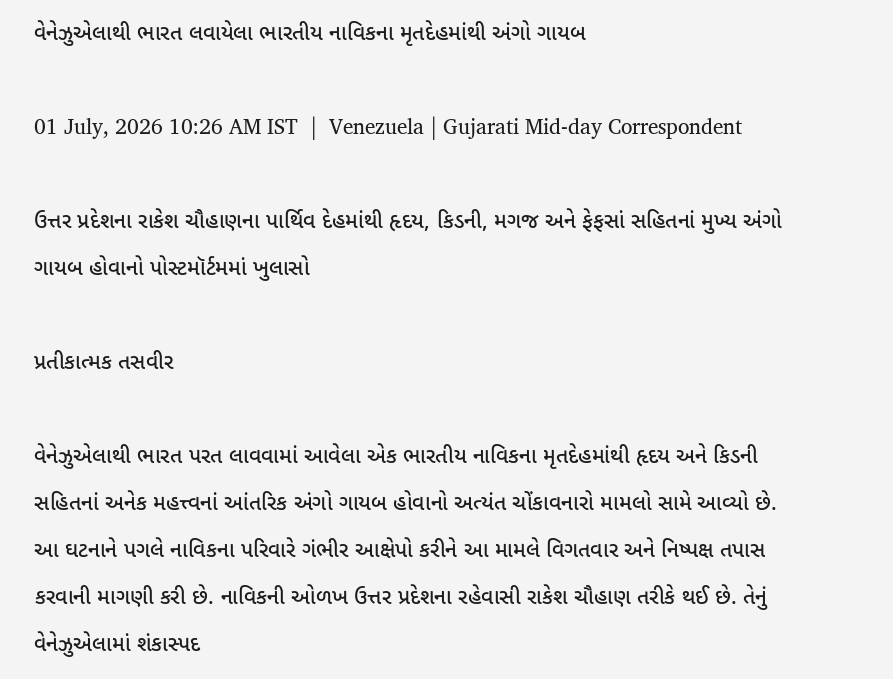વેનેઝુએલાથી ભારત લવાયેલા ભારતીય નાવિકના મૃતદેહમાંથી અંગો ગાયબ

01 July, 2026 10:26 AM IST  |  Venezuela | Gujarati Mid-day Correspondent

ઉત્તર પ્રદેશના રાકેશ ચૌહાણના પાર્થિવ દેહમાંથી હૃદય, કિડની, મગજ અને ફેફસાં સહિતનાં મુખ્ય અંગો ગાયબ હોવાનો પોસ્ટમૉર્ટમમાં ખુલાસો

પ્રતીકાત્મક તસવીર

વેનેઝુએલાથી ભારત પરત લાવવામાં આવેલા એક ભારતીય નાવિકના મૃતદેહમાંથી હૃદય અને કિડની સહિતનાં અનેક મહત્ત્વનાં આંતરિક અંગો ગાયબ હોવાનો અત્યંત ચોંકાવનારો મામલો સામે આવ્યો છે. આ ઘટનાને પગલે નાવિકના પરિવારે ગંભીર આક્ષેપો કરીને આ મામલે વિગતવાર અને નિષ્પક્ષ તપાસ કરવાની માગણી કરી છે. નાવિકની ઓળખ ઉત્તર પ્રદેશના રહેવાસી રાકેશ ચૌહાણ તરીકે થઈ છે. તેનું વેનેઝુએલામાં શંકાસ્પદ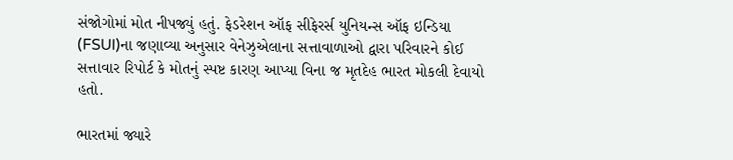સંજોગોમાં મોત નીપજ્યું હતું. ફેડરેશન ઑફ સીફેરર્સ યુનિયન્સ ઑફ ઇન્ડિયા (FSUI)ના જણાવ્યા અનુસાર વેનેઝુએલાના સત્તાવાળાઓ દ્વારા પરિવારને કોઈ સત્તાવાર રિપોર્ટ કે મોતનું સ્પષ્ટ કારણ આપ્યા વિના જ મૃતદેહ ભારત મોકલી દેવાયો હતો.

ભારતમાં જ્યારે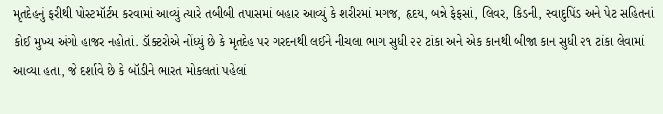મૃતદેહનું ફરીથી પોસ્ટમૉર્ટમ કરવામાં આવ્યું ત્યારે તબીબી તપાસમાં બહાર આવ્યું કે શરીરમાં મગજ, હૃદય, બન્ને ફેફસાં, લિવર, કિડની, સ્વાદુપિંડ અને પેટ સહિતનાં કોઈ મુખ્ય અંગો હાજર નહોતાં. ડૉક્ટરોએ નોંધ્યું છે કે મૃતદેહ પર ગરદનથી લઈને નીચલા ભાગ સુધી ૨૨ ટાંકા અને એક કાનથી બીજા કાન સુધી ૨૧ ટાંકા લેવામાં આવ્યા હતા, જે દર્શાવે છે કે બૉડીને ભારત મોકલતાં પહેલાં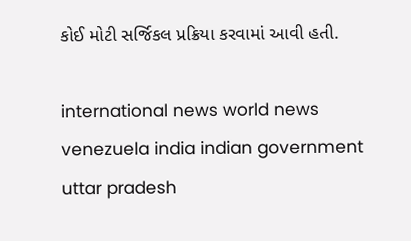કોઈ મોટી સર્જિકલ પ્રક્રિયા કરવામાં આવી હતી.

international news world news venezuela india indian government uttar pradesh